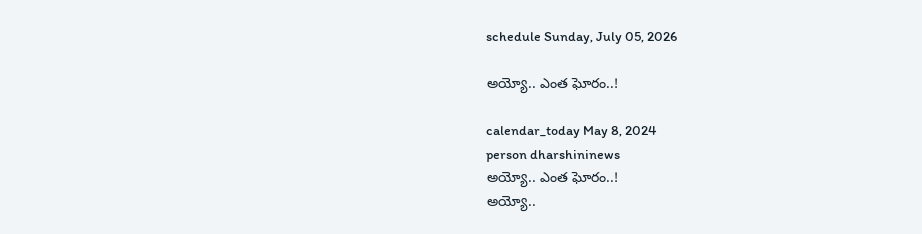schedule Sunday, July 05, 2026

అయ్యో.. ఎంత ఘోరం..!

calendar_today May 8, 2024
person dharshininews
అయ్యో.. ఎంత ఘోరం..!
అయ్యో..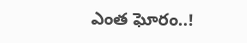ఎంత ఘోరం..!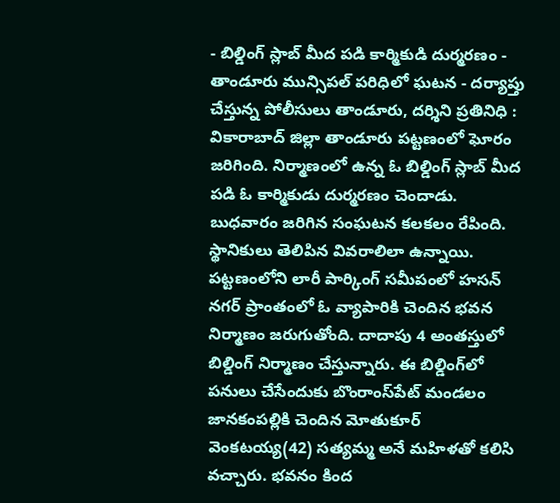- బిల్డింగ్ స్లాబ్ మీద పడి కార్మికుడి దుర్మరణం - తాండూరు మున్సిపల్ పరిధిలో ఘటన - దర్యాప్తు చేస్తున్న పోలీసులు తాండూరు, దర్శిని ప్రతినిధి : వికారాబాద్‌ జిల్లా తాండూరు పట్టణంలో ఘోరం జరిగింది. నిర్మాణంలో ఉన్న ఓ బిల్డింగ్ స్లాబ్‌ మీద పడి ఓ కార్మికుడు దుర్మరణం చెందాడు. బుధవారం జరిగిన సంఘటన కలకలం రేపింది. స్థానికులు తెలిపిన వివరాలిలా ఉన్నాయి. పట్టణంలోని లారీ పార్కింగ్ సమీపంలో హసన్‌ నగర్‌ ప్రాంతంలో ఓ వ్యాపారికి చెందిన భవన నిర్మాణం జరుగుతోంది. దాదాపు 4 అంతస్తులో బిల్డింగ్ నిర్మాణం చేస్తున్నారు. ఈ బిల్డింగ్‌లో పనులు చేసేందుకు బొంరాంస్‌పేట్ మండలం జానకంపల్లికి చెందిన మోతుకూర్ వెంకటయ్య(42) సత్యమ్మ అనే మహిళతో కలిసి వచ్చారు. భవనం కింద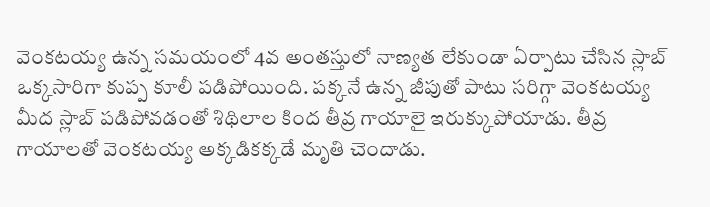వెంకటయ్య ఉన్న సమయంలో 4వ అంతస్తులో నాణ్యత లేకుండా ఏర్పాటు చేసిన స్లాబ్‌ ఒక్కసారిగా కుప్ప కూలీ పడిపోయింది. పక్కనే ఉన్న జీపుతో పాటు సరిగ్గా వెంకటయ్య మీద స్లాబ్ పడిపోవడంతో శిథిలాల కింద తీవ్ర గాయాలై ఇరుక్కుపోయాడు. తీవ్ర గాయాలతో వెంకటయ్య అక్కడికక్కడే మృతి చెందాడు.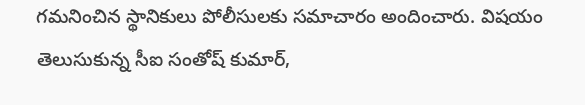గమనించిన స్థానికులు పోలీసులకు సమాచారం అందించారు. విషయం తెలుసుకున్న సీఐ సంతోష్‌ కుమార్,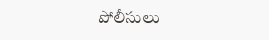పోలీసులు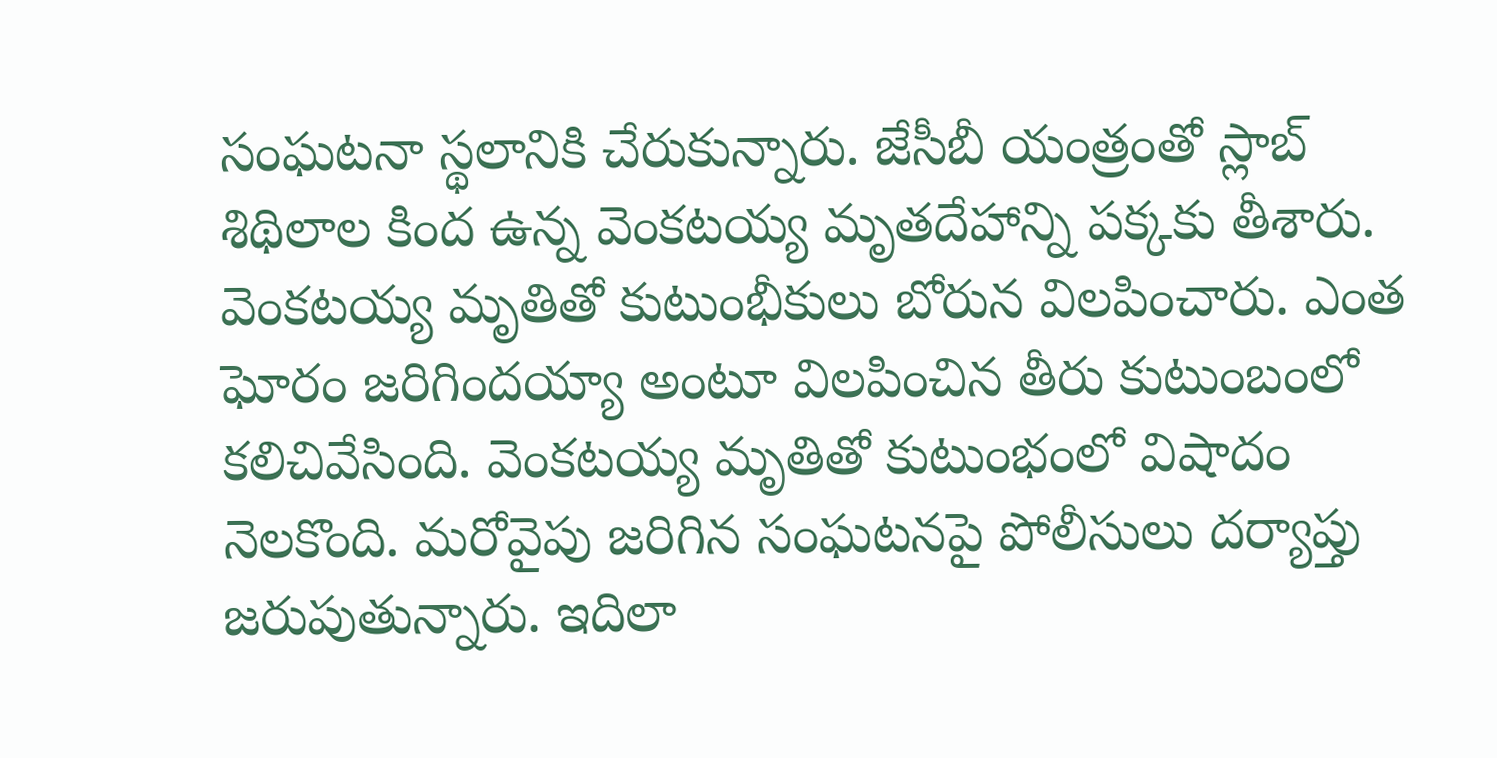సంఘటనా స్థలానికి చేరుకున్నారు. జేసీబీ యంత్రంతో స్లాబ్ శిథిలాల కింద ఉన్న వెంకటయ్య మృతదేహాన్ని పక్కకు తీశారు. వెంకటయ్య మృతితో కుటుంభీకులు బోరున విలపించారు. ఎంత ఘోరం జరిగిందయ్యా అంటూ విలపించిన తీరు కుటుంబంలో కలిచివేసింది. వెంకటయ్య మృతితో కుటుంభంలో విషాదం నెలకొంది. మరోవైపు జరిగిన సంఘటనపై పోలీసులు దర్యాప్తు జరుపుతున్నారు. ఇదిలా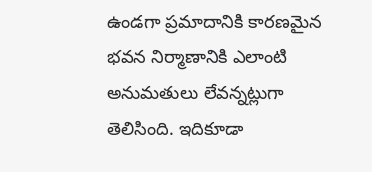ఉండగా ప్రమాదానికి కారణమైన భవన నిర్మాణానికి ఎలాంటి అనుమతులు లేవన్నట్లుగా తెలిసింది. ఇదికూడా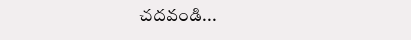చదవండి...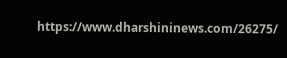https://www.dharshininews.com/26275/